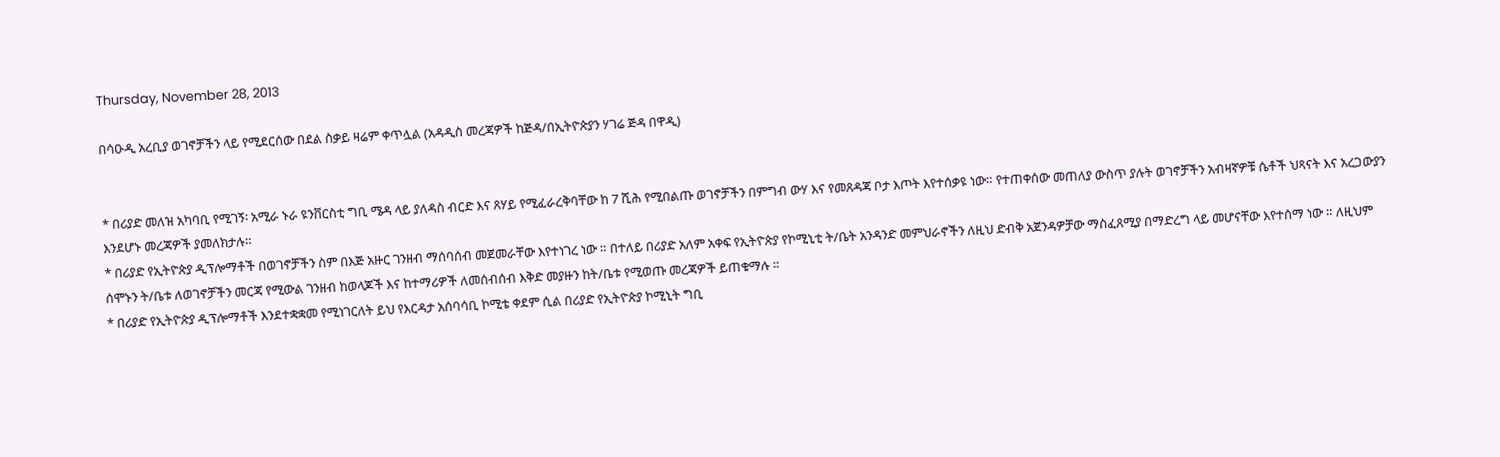Thursday, November 28, 2013

በሳዑዲ አረቢያ ወገኖቻችን ላይ የሚደርሰው በደል ስቃይ ዛሬም ቀጥሏል (አዳዲስ መረጃዎች ከጅዳ/በኢትዮጵያን ሃገሬ ጅዳ በዋዲ)


* በሪያድ መለዝ አካባቢ የሚገኝ፡ አሚራ ኑራ ዩንቨርስቲ ግቢ ሜዳ ላይ ያለዳስ ብርድ እና ጸሃይ የሚፈራረቅባቸው ከ 7 ሺሕ የሚበልጡ ወገኖቻችን በምግብ ውሃ እና የመጸዳጃ ቦታ እጦት እየተሰቃዩ ነው። የተጠቀሰው መጠለያ ውስጥ ያሉት ወገኖቻችን አብዛኛዎቹ ሴቶች ህጻናት እና አረጋውያን እንደሆኑ መረጃዎች ያመለክታሉ።
* በሪያድ የኢትዮጵያ ዲፕሎማቶች በወገኖቻችን ስም በእጅ አዙር ገንዘብ ማሰባሰብ መጀመራቸው እየተነገረ ነው ። በተለይ በሪያድ አለም አቀፍ የኢትዮጵያ የኮሚኒቲ ት/ቤት አንዳንድ መምህራኖችን ለዚህ ድብቅ አጀንዳዎቻው ማስፈጸሚያ በማድረግ ላይ መሆናቸው እየተሰማ ነው ። ለዚህም ሰሞኑን ት/ቤቱ ለወገኖቻችን መርጃ የሚውል ገንዘብ ከወላጆች እና ከተማሪዎች ለመሰብሰብ እቅድ መያዙን ከት/ቤቱ የሚወጡ መረጃዎች ይጠቁማሉ ።
* በሪያድ የኢትዮጵያ ዲፕሎማቶች እንደተቋቋመ የሚነገርለት ይህ የእርዳታ አሰባሳቢ ኮሚቴ ቀደም ሲል በሪያድ የኢትዮጵያ ኮሚኒት ግቢ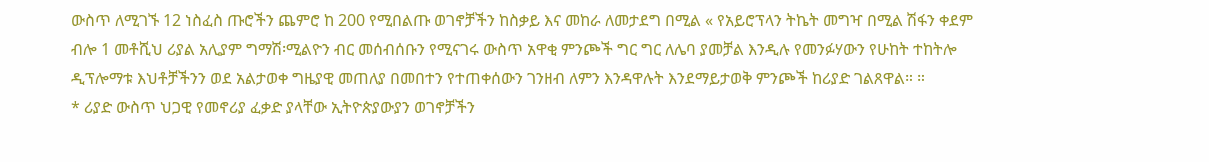ውስጥ ለሚገኙ 12 ነስፈስ ጡሮችን ጨምሮ ከ 200 የሚበልጡ ወገኖቻችን ከስቃይ እና መከራ ለመታደግ በሚል « የአይሮፕላን ትኬት መግዣ በሚል ሽፋን ቀደም ብሎ 1 መቶሺህ ሪያል አሊያም ግማሽ፡ሚልዮን ብር መሰብሰቡን የሚናገሩ ውስጥ አዋቂ ምንጮች ግር ግር ለሌባ ያመቻል እንዲሉ የመንፉሃውን የሁከት ተከትሎ ዲፕሎማቱ እህቶቻችንን ወደ አልታወቀ ግዜያዊ መጠለያ በመበተን የተጠቀሰውን ገንዘብ ለምን እንዳዋሉት እንደማይታወቅ ምንጮች ከሪያድ ገልጸዋል። ።
* ሪያድ ውስጥ ህጋዊ የመኖሪያ ፈቃድ ያላቸው ኢትዮጵያውያን ወገኖቻችን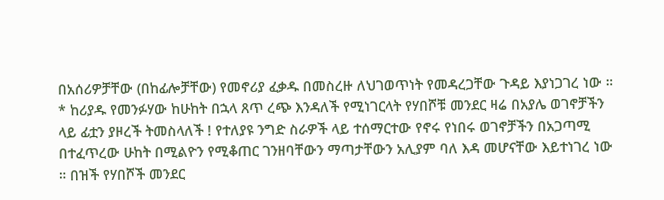በአሰሪዎቻቸው (በከፊሎቻቸው) የመኖሪያ ፈቃዱ በመስረዙ ለህገወጥነት የመዳረጋቸው ጉዳይ እያነጋገረ ነው ።
* ከሪያዱ የመንፉሃው ከሁከት በኋላ ጸጥ ረጭ እንዳለች የሚነገርላት የሃበሾቹ መንደር ዛሬ በአያሌ ወገኖቻችን ላይ ፊቷን ያዞረች ትመስላለች ! የተለያዩ ንግድ ስራዎች ላይ ተሰማርተው የኖሩ የነበሩ ወገኖቻችን በአጋጣሚ በተፈጥረው ሁከት በሚልዮን የሚቆጠር ገንዘባቸውን ማጣታቸውን አሊያም ባለ እዳ መሆናቸው እይተነገረ ነው ። በዝች የሃበሾች መንደር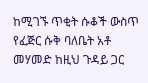ከሚገኙ ጥቂት ሱቆች ውስጥ የፈጅር ሱቅ ባለቤት አቶ መሃመድ ከዚህ ጉዳይ ጋር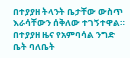በተያያዘ ትላንት ቤታቸው ውስጥ እራሳቸውን ሰቅለው ተገኝተዋል። በተያያዘ ዜና የአምባሳል ንግድ ቤት ባለቤት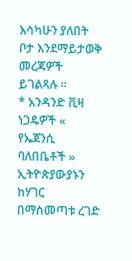እሳካሁን ያለበት ቦታ እንደማይታወቅ መረጃዎች ይገልጻሉ ።
* አንዳንድ ቪዛ ነጋዴዎች « የኤጀንሲ ባለበቤቶች » ኢትዮጵያውያኑን ከሃገር በማስመጣቱ ረገድ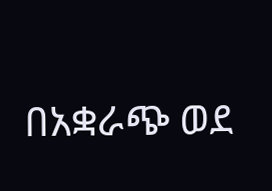በአቋራጭ ወደ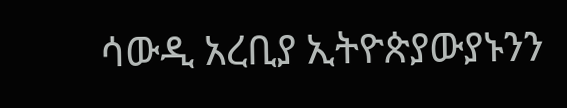ሳውዲ አረቢያ ኢትዮጵያውያኑንን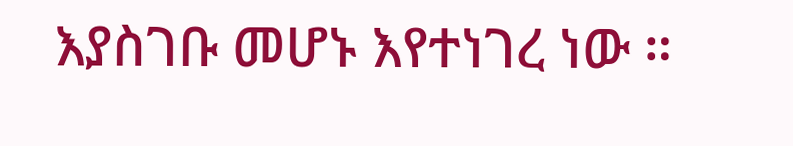እያስገቡ መሆኑ እየተነገረ ነው ።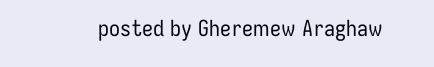posted by Gheremew Araghaw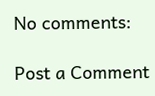No comments:

Post a Comment